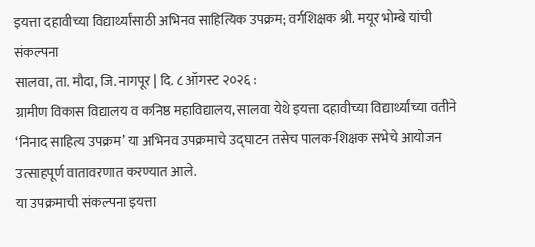इयत्ता दहावीच्या विद्यार्थ्यांसाठी अभिनव साहित्यिक उपक्रम; वर्गशिक्षक श्री. मयूर भोम्बे यांची संकल्पना
सालवा, ता. मौदा, जि. नागपूर | दि. ८ ऑगस्ट २०२६ :
ग्रामीण विकास विद्यालय व कनिष्ठ महाविद्यालय, सालवा येथे इयत्ता दहावीच्या विद्यार्थ्यांच्या वतीने ‘निनाद साहित्य उपक्रम’ या अभिनव उपक्रमाचे उद्घाटन तसेच पालक-शिक्षक सभेचे आयोजन उत्साहपूर्ण वातावरणात करण्यात आले.
या उपक्रमाची संकल्पना इयत्ता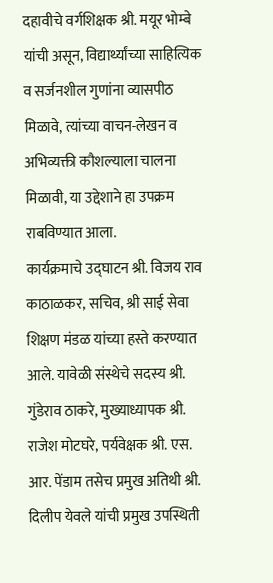दहावीचे वर्गशिक्षक श्री. मयूर भोम्बे यांची असून, विद्यार्थ्यांच्या साहित्यिक व सर्जनशील गुणांना व्यासपीठ मिळावे, त्यांच्या वाचन-लेखन व अभिव्यक्ती कौशल्याला चालना मिळावी, या उद्देशाने हा उपक्रम राबविण्यात आला.
कार्यक्रमाचे उद्घाटन श्री. विजय राव काठाळकर, सचिव, श्री साई सेवा शिक्षण मंडळ यांच्या हस्ते करण्यात आले. यावेळी संस्थेचे सदस्य श्री. गुंडेराव ठाकरे, मुख्याध्यापक श्री. राजेश मोटघरे, पर्यवेक्षक श्री. एस. आर. पेंडाम तसेच प्रमुख अतिथी श्री. दिलीप येवले यांची प्रमुख उपस्थिती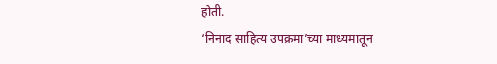होती.
‘निनाद साहित्य उपक्रमा’च्या माध्यमातून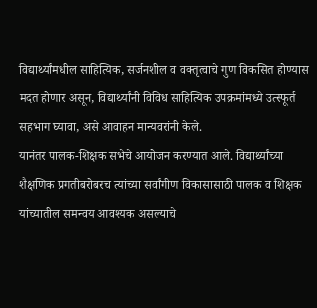विद्यार्थ्यांमधील साहित्यिक, सर्जनशील व वक्तृत्वाचे गुण विकसित होण्यास मदत होणार असून, विद्यार्थ्यांनी विविध साहित्यिक उपक्रमांमध्ये उत्स्फूर्त सहभाग घ्यावा, असे आवाहन मान्यवरांनी केले.
यानंतर पालक-शिक्षक सभेचे आयोजन करण्यात आले. विद्यार्थ्यांच्या शैक्षणिक प्रगतीबरोबरच त्यांच्या सर्वांगीण विकासासाठी पालक व शिक्षक यांच्यातील समन्वय आवश्यक असल्याचे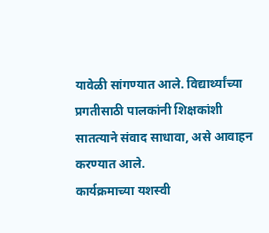यावेळी सांगण्यात आले. विद्यार्थ्यांच्या प्रगतीसाठी पालकांनी शिक्षकांशी सातत्याने संवाद साधावा, असे आवाहन करण्यात आले.
कार्यक्रमाच्या यशस्वी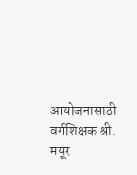आयोजनासाठी वर्गशिक्षक श्री. मयूर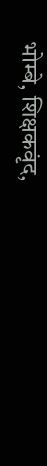भोम्बे, शिक्षकवृंद,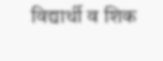विद्यार्थी व शिक